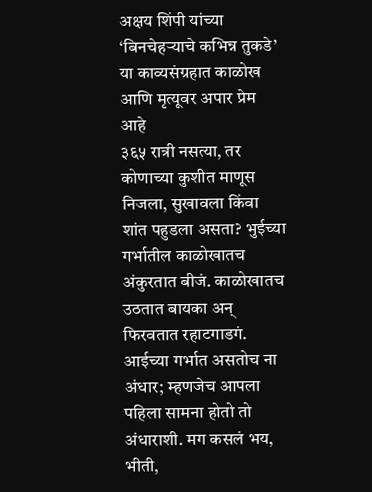अक्षय शिंपी यांच्या ‘बिनचेहऱ्याचे कभिन्न तुकडे’ या काव्यसंग्रहात काळोख आणि मृत्यूवर अपार प्रेम आहे
३६५ रात्री नसत्या, तर कोणाच्या कुशीत माणूस निजला, सुखावला किंवा शांत पहुडला असता? भुईच्या गर्भातील काळोखातच अंकुरतात बीजं. काळोखातच उठतात बायका अन् फिरवतात रहाटगाडगं. आईच्या गर्भात असतोच ना अंधार; म्हणजेच आपला पहिला सामना होतो तो अंधाराशी. मग कसलं भय, भीती,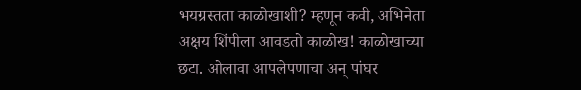भयग्रस्तता काळोखाशी? म्हणून कवी, अभिनेता अक्षय शिंपीला आवडतो काळोख! काळोखाच्या छटा. ओलावा आपलेपणाचा अन् पांघर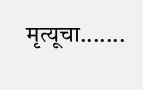मृत्यूचा.......